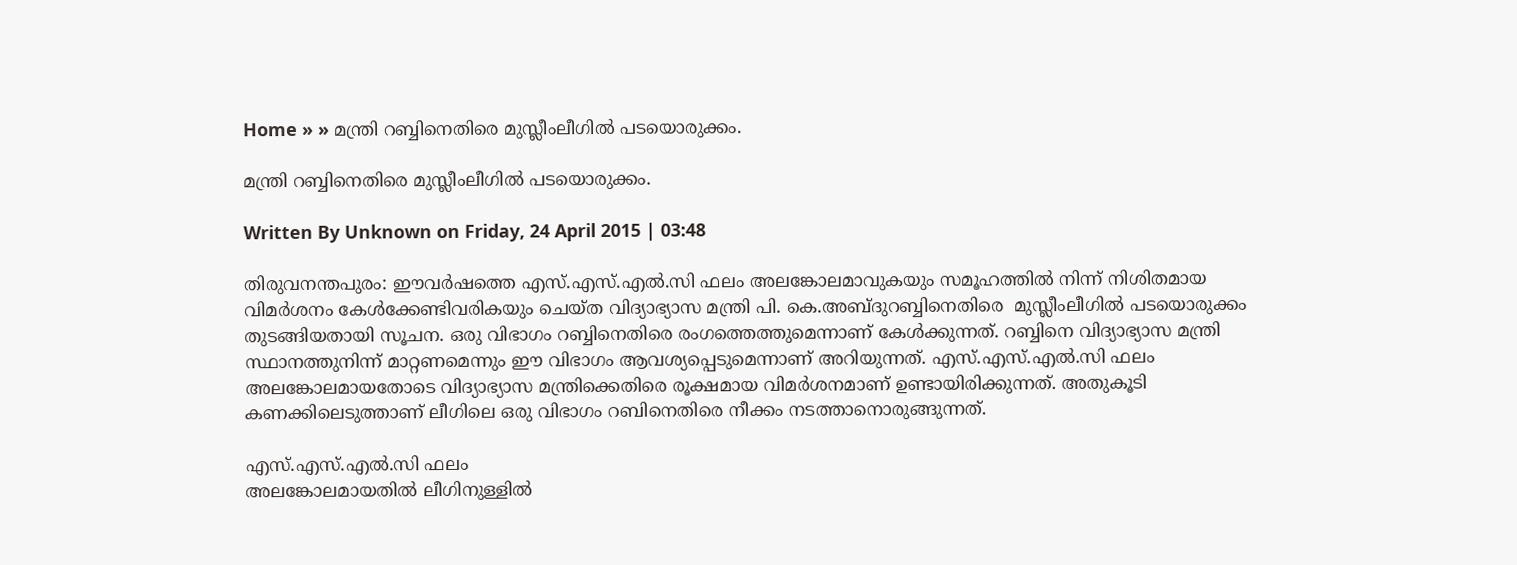Home » » മന്ത്രി റബ്ബിനെതിരെ മുസ്ലീംലീഗിൽ പടയൊരുക്കം.

മന്ത്രി റബ്ബിനെതിരെ മുസ്ലീംലീഗിൽ പടയൊരുക്കം.

Written By Unknown on Friday, 24 April 2015 | 03:48

തിരുവനന്തപുരം: ഈവർഷത്തെ എസ്.എസ്.എൽ.സി ഫലം അലങ്കോലമാവുകയും സമൂഹത്തിൽ നിന്ന് നിശിതമായ വിമർശനം കേൾക്കേണ്ടിവരികയും ചെയ്ത വിദ്യാഭ്യാസ മന്ത്രി പി. കെ.അബ്ദുറബ്ബിനെതിരെ  മുസ്ലീംലീഗിൽ പടയൊരുക്കം തുടങ്ങിയതായി സൂചന. ഒരു വിഭാഗം റബ്ബിനെതിരെ രംഗത്തെത്തുമെന്നാണ് കേൾക്കുന്നത്. റബ്ബിനെ വിദ്യാഭ്യാസ മന്ത്രി സ്ഥാനത്തുനിന്ന് മാറ്റണമെന്നും ഈ വിഭാഗം ആവശ്യപ്പെടുമെന്നാണ് അറിയുന്നത്. എസ്.എസ്.എൽ.സി ഫലം അലങ്കോലമായതോടെ വിദ്യാഭ്യാസ മന്ത്രിക്കെതിരെ രൂക്ഷമായ വിമ‌ർശനമാണ് ഉണ്ടായിരിക്കുന്നത്. അതുകൂടി കണക്കിലെടുത്താണ് ലീഗിലെ ഒരു വിഭാഗം റബിനെതിരെ നീക്കം നടത്താനൊരുങ്ങുന്നത്.

എസ്.എസ്.എൽ.സി ഫലം
അലങ്കോലമായതിൽ ലീഗിനുള്ളിൽ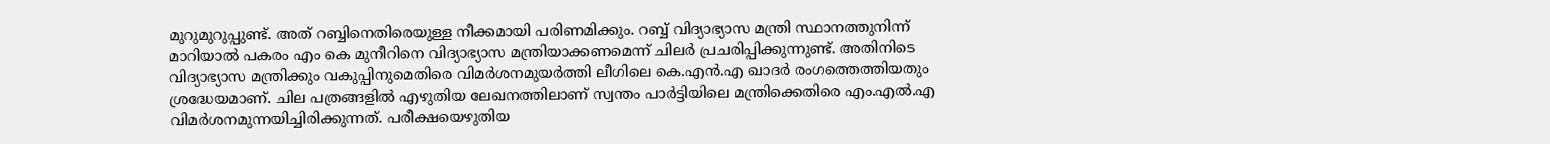മുറുമുറുപ്പുണ്ട്. അത് റബ്ബിനെതിരെയുള്ള നീക്കമായി പരിണമിക്കും. റബ്ബ് വിദ്യാഭ്യാസ മന്ത്രി സ്ഥാനത്തുനിന്ന് മാറിയാൽ പകരം എം കെ മുനീറിനെ വിദ്യാഭ്യാസ മന്ത്രിയാക്കണമെന്ന് ചിലർ പ്രചരിപ്പിക്കുന്നുണ്ട്. അതിനിടെ വിദ്യാഭ്യാസ മന്ത്രിക്കും വകുപ്പിനുമെതിരെ വിമർശനമുയർത്തി ലീഗിലെ കെ.എൻ.എ ഖാദർ രംഗത്തെത്തിയതും ശ്രദ്ധേയമാണ്. ചില പത്രങ്ങളിൽ എഴുതിയ ലേഖനത്തിലാണ് സ്വന്തം പാർട്ടിയിലെ മന്ത്രിക്കെതിരെ എം.എൽ.എ വിമർശനമുന്നയിച്ചിരിക്കുന്നത്. പരീക്ഷയെഴുതിയ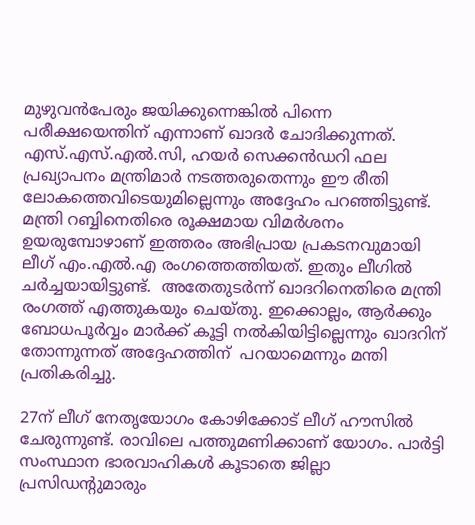മുഴുവൻപേരും ജയിക്കുന്നെങ്കിൽ പിന്നെ പരീക്ഷയെന്തിന് എന്നാണ് ഖാദർ ചോദിക്കുന്നത്. എസ്.എസ്.എൽ.സി, ഹയർ സെക്കൻഡറി ഫല പ്രഖ്യാപനം മന്ത്രിമാർ നടത്തരുതെന്നും ഈ രീതി ലോകത്തെവിടെയുമില്ലെന്നും അദ്ദേഹം പറഞ്ഞിട്ടുണ്ട്. മന്ത്രി റബ്ബിനെതിരെ രൂക്ഷമായ വിമർശനം ഉയരുമ്പോഴാണ് ഇത്തരം അഭിപ്രായ പ്രകടനവുമായി ലീഗ് എം.എൽ.എ രംഗത്തെത്തിയത്. ഇതും ലീഗിൽ ചർച്ചയായിട്ടുണ്ട്.  അതേതുടർന്ന് ഖാദറിനെതിരെ മന്ത്രി രംഗത്ത് എത്തുകയും ചെയ്തു. ഇക്കൊല്ലം, ആർക്കും ബോധപൂർവ്വം മാർക്ക് കൂട്ടി നൽകിയിട്ടില്ലെന്നും ഖാദറിന് തോന്നുന്നത് അദ്ദേഹത്തിന്  പറയാമെന്നും മന്തി പ്രതികരിച്ചു.

27ന് ലീഗ് നേതൃയോഗം കോഴിക്കോട് ലീഗ് ഹൗസിൽ ചേരുന്നുണ്ട്. രാവിലെ പത്തുമണിക്കാണ് യോഗം. പാർട്ടി സംസ്ഥാന ഭാരവാഹികൾ കൂടാതെ ജില്ലാ പ്രസിഡന്റുമാരും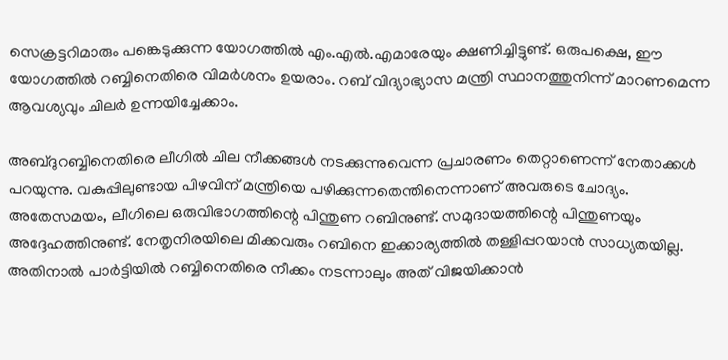സെക്രട്ടറിമാരും പങ്കെടുക്കുന്ന യോഗത്തിൽ എം.എൽ.എമാരേയും ക്ഷണിച്ചിട്ടുണ്ട്. ഒരുപക്ഷെ, ഈ യോഗത്തിൽ റബ്ബിനെതിരെ വിമർശനം ഉയരാം. റബ് വിദ്യാഭ്യാസ മന്ത്രി സ്ഥാനത്തുനിന്ന് മാറണമെന്ന ആവശ്യവും ചിലർ ഉന്നയിച്ചേക്കാം.

അബ്ദുറബ്ബിനെതിരെ ലീഗിൽ ചില നീക്കങ്ങൾ നടക്കുന്നുവെന്ന പ്രചാരണം തെറ്റാണെന്ന് നേതാക്കൾ പറയുന്നു. വകുപ്പിലുണ്ടായ പിഴവിന് മന്ത്രിയെ പഴിക്കുന്നതെന്തിനെന്നാണ് അവരുടെ ചോദ്യം. അതേസമയം, ലീഗിലെ ഒരുവിഭാഗത്തിന്റെ പിന്തുണ റബിനുണ്ട്. സമുദായത്തിന്റെ പിന്തുണയും അദ്ദേഹത്തിനുണ്ട്. നേതൃനിരയിലെ മിക്കവരും റബിനെ ഇക്കാര്യത്തിൽ തള്ളിപ്പറയാൻ സാധ്യതയില്ല. അതിനാൽ പാർട്ടിയിൽ റബ്ബിനെതിരെ നീക്കം നടന്നാലും അത് വിജയിക്കാൻ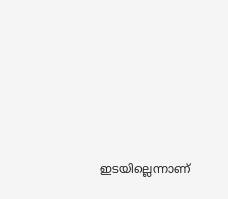ഇടയില്ലെന്നാണ്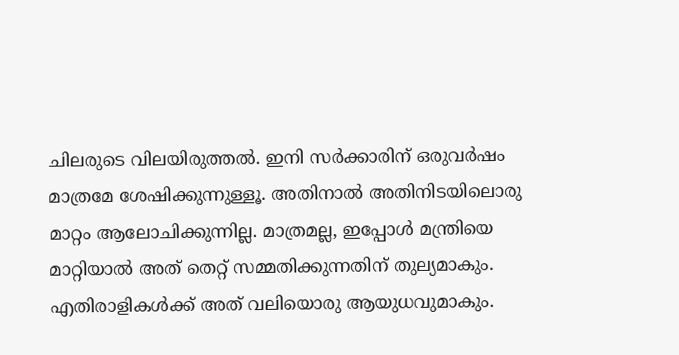ചിലരുടെ വിലയിരുത്തൽ. ഇനി സർക്കാരിന് ഒരുവർഷം മാത്രമേ ശേഷിക്കുന്നുള്ളൂ. അതിനാൽ അതിനിടയിലൊരു മാറ്റം ആലോചിക്കുന്നില്ല. മാത്രമല്ല, ഇപ്പോൾ മന്ത്രിയെ മാറ്റിയാൽ അത് തെറ്റ് സമ്മതിക്കുന്നതിന് തുല്യമാകും. എതിരാളികൾക്ക് അത് വലിയൊരു ആയുധവുമാകും.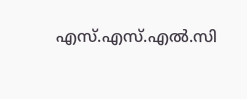എസ്.എസ്.എൽ.സി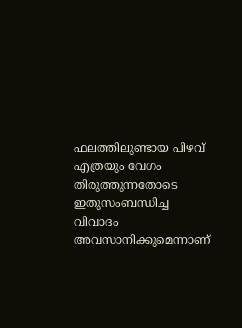ഫലത്തിലുണ്ടായ പിഴവ് എത്രയും വേഗം തിരുത്തുന്നതോടെ ഇതുസംബന്ധിച്ച വിവാദം അവസാനിക്കുമെന്നാണ്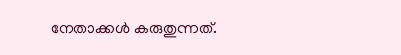നേതാക്കൾ കരുതുന്നത്.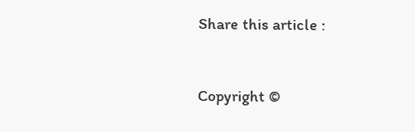Share this article :


Copyright ©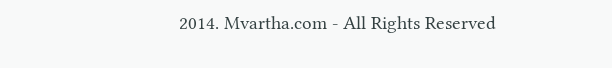2014. Mvartha.com - All Rights Reserved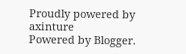Proudly powered by axinture
Powered by Blogger.